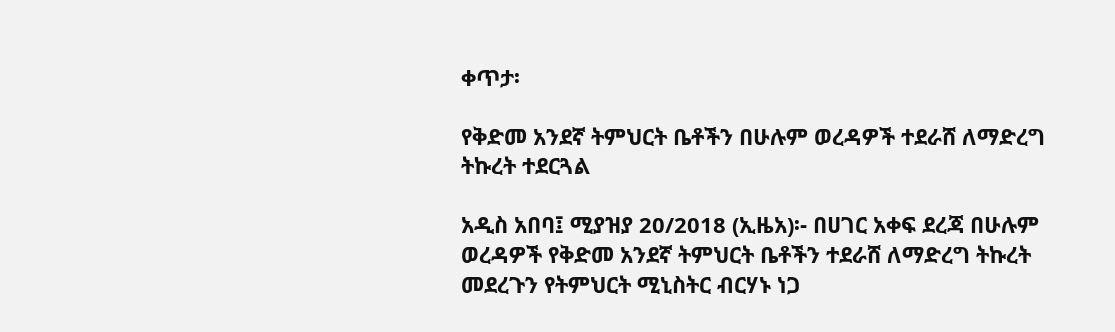ቀጥታ፡

የቅድመ አንደኛ ትምህርት ቤቶችን በሁሉም ወረዳዎች ተደራሸ ለማድረግ ትኩረት ተደርጓል

አዲስ አበባ፤ ሚያዝያ 20/2018 (ኢዜአ)፡- በሀገር አቀፍ ደረጃ በሁሉም ወረዳዎች የቅድመ አንደኛ ትምህርት ቤቶችን ተደራሸ ለማድረግ ትኩረት መደረጉን የትምህርት ሚኒስትር ብርሃኑ ነጋ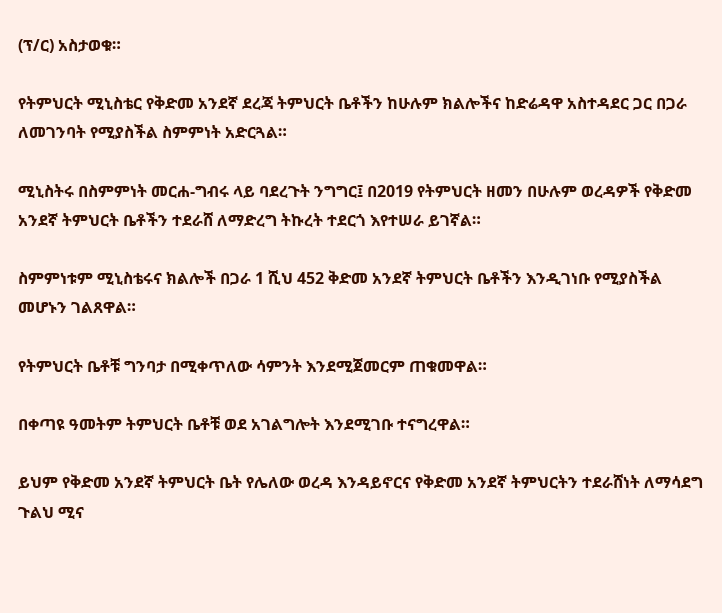(ፕ/ር) አስታወቁ።

የትምህርት ሚኒስቴር የቅድመ አንደኛ ደረጃ ትምህርት ቤቶችን ከሁሉም ክልሎችና ከድሬዳዋ አስተዳደር ጋር በጋራ ለመገንባት የሚያስችል ስምምነት አድርጓል።

ሚኒስትሩ በስምምነት መርሐ-ግብሩ ላይ ባደረጉት ንግግር፤ በ2019 የትምህርት ዘመን በሁሉም ወረዳዎች የቅድመ አንደኛ ትምህርት ቤቶችን ተደራሸ ለማድረግ ትኩረት ተደርጎ እየተሠራ ይገኛል።

ስምምነቱም ሚኒስቴሩና ክልሎች በጋራ 1 ሺህ 452 ቅድመ አንደኛ ትምህርት ቤቶችን እንዲገነቡ የሚያስችል መሆኑን ገልጸዋል።

የትምህርት ቤቶቹ ግንባታ በሚቀጥለው ሳምንት እንደሚጀመርም ጠቁመዋል።

በቀጣዩ ዓመትም ትምህርት ቤቶቹ ወደ አገልግሎት እንደሚገቡ ተናግረዋል።

ይህም የቅድመ አንደኛ ትምህርት ቤት የሌለው ወረዳ እንዳይኖርና የቅድመ አንደኛ ትምህርትን ተደራሸነት ለማሳደግ ጉልህ ሚና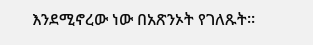እንደሚኖረው ነው በአጽንኦት የገለጹት።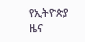የኢትዮጵያ ዜና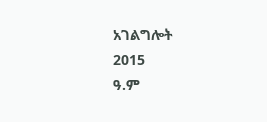አገልግሎት
2015
ዓ.ም